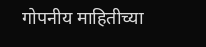गोपनीय माहितीच्या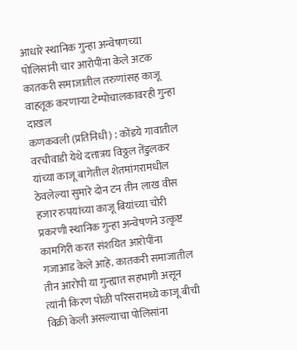आधारे स्थानिक गुन्हा अन्वेषणच्या पोलिसांनी चार आरोपींना केले अटक
कातकरी समाजातील तरुणांसह काजू वाहतूक करणाऱ्या टेम्पोचालकावरही गुन्हा दाखल
कणकवली (प्रतिनिधी) : कोंडये गावातील वरचीवाडी येथे दत्तात्रय विठ्ठल तेंडुलकर यांच्या काजू बागेतील शेतमांगरामधील ठेवलेल्या सुमारे दोन टन तीन लाख वीस हजार रुपयांच्या काजू बियांच्या चोरी प्रकरणी स्थानिक गुन्हा अन्वेषणने उत्कृष्ट कामगिरी करत संशयित आरोपींना गजाआड केले आहे. कातकरी समाजातील तीन आरोपी या गुन्ह्यात सहभागी असून त्यांनी किरण पोळी परिसरामध्ये काजू बीची विक्री केली असल्याचा पोलिसांना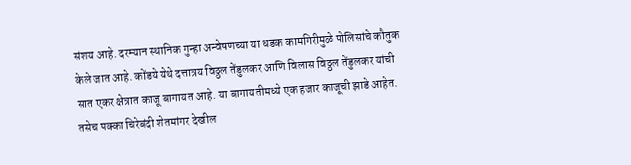संशय आहे. दरम्यान स्थानिक गुन्हा अन्वेषणच्या या धडक कामगिरीमुळे पोलिसांचे कौतुक केले जात आहे. कोंडये येथे दत्तात्रय विठ्ठल तेंडुलकर आणि विलास विठ्ठल तेंडुलकर यांची सात एकर क्षेत्रात काजू बागायत आहे. या बागायतीमध्ये एक हजार काजूची झाडे आहेत. तसेच पक्का चिरेबंदी शेतमांगर देखील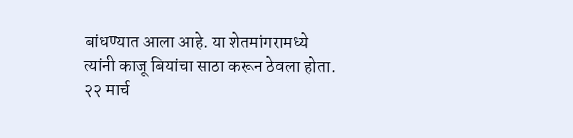बांधण्यात आला आहे. या शेतमांगरामध्ये त्यांनी काजू बियांचा साठा करून ठेवला होता. २२ मार्च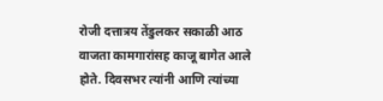रोजी दत्तात्रय तेंडुलकर सकाळी आठ वाजता कामगारांसह काजू बागेत आले होते. दिवसभर त्यांनी आणि त्यांच्या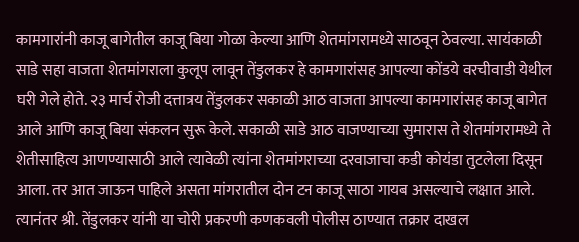कामगारांनी काजू बागेतील काजू बिया गोळा केल्या आणि शेतमांगरामध्ये साठवून ठेवल्या. सायंकाळी साडे सहा वाजता शेतमांगराला कुलूप लावून तेंडुलकर हे कामगारांसह आपल्या कोंडये वरचीवाडी येथील घरी गेले होते. २३ मार्च रोजी दत्तात्रय तेंडुलकर सकाळी आठ वाजता आपल्या कामगारांसह काजू बागेत आले आणि काजू बिया संकलन सुरू केले. सकाळी साडे आठ वाजण्याच्या सुमारास ते शेतमांगरामध्ये ते शेतीसाहित्य आणण्यासाठी आले त्यावेळी त्यांना शेतमांगराच्या दरवाजाचा कडी कोयंडा तुटलेला दिसून आला. तर आत जाऊन पाहिले असता मांगरातील दोन टन काजू साठा गायब असल्याचे लक्षात आले. त्यानंतर श्री. तेंडुलकर यांनी या चोरी प्रकरणी कणकवली पोलीस ठाण्यात तक्रार दाखल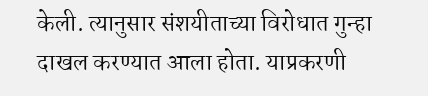केली. त्यानुसार संशयीताच्या विरोधात गुन्हा दाखल करण्यात आला होता. याप्रकरणी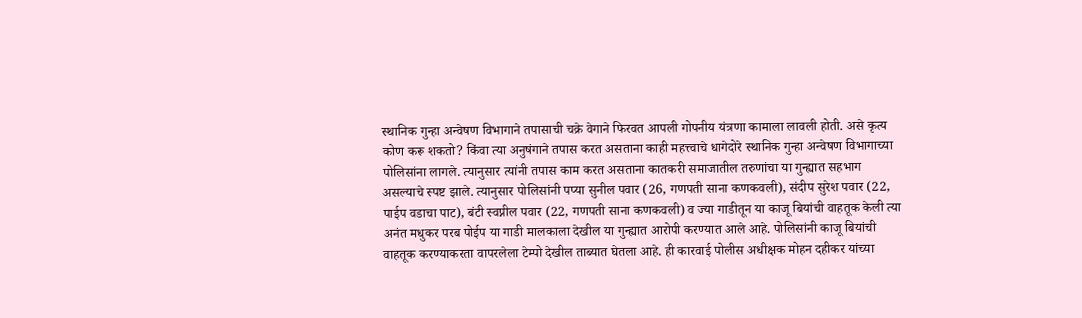स्थानिक गुन्हा अन्वेषण विभागाने तपासाची चक्रे वेगाने फिरवत आपली गोपनीय यंत्रणा कामाला लावली होती. असे कृत्य कोण करू शकतो? किंवा त्या अनुषंगाने तपास करत असताना काही महत्त्वाचे धागेदोरे स्थानिक गुन्हा अन्वेषण विभागाच्या पोलिसांना लागले. त्यानुसार त्यांनी तपास काम करत असताना कातकरी समाजातील तरुणांचा या गुन्ह्यात सहभाग असल्याचे स्पष्ट झाले. त्यानुसार पोलिसांनी पप्या सुनील पवार (26, गणपती साना कणकवली), संदीप सुरेश पवार (22, पाईप वडाचा पाट), बंटी स्वप्नील पवार (22, गणपती साना कणकवली) व ज्या गाडीतून या काजू बियांची वाहतूक केली त्या अनंत मधुकर परब पोईप या गाडी मालकाला देखील या गुन्ह्यात आरोपी करण्यात आले आहे. पोलिसांनी काजू बियांची वाहतूक करण्याकरता वापरलेला टेम्पो देखील ताब्यात घेतला आहे. ही कारवाई पोलीस अधीक्षक मोहन दहीकर यांच्या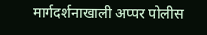मार्गदर्शनाखाली अप्पर पोलीस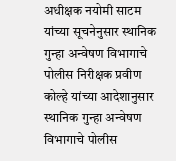अधीक्षक नयोमी साटम यांच्या सूचनेनुसार स्थानिक गुन्हा अन्वेषण विभागाचे पोलीस निरीक्षक प्रवीण कोल्हे यांच्या आदेशानुसार स्थानिक गुन्हा अन्वेषण विभागाचे पोलीस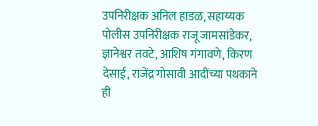उपनिरीक्षक अनिल हाडळ, सहाय्यक पोलीस उपनिरीक्षक राजू जामसांडेकर, ज्ञानेश्वर तवटे, आशिष गंगावणे, किरण देसाई, राजेंद्र गोसावी आदींच्या पथकाने ही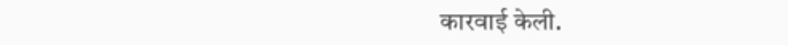कारवाई केली.